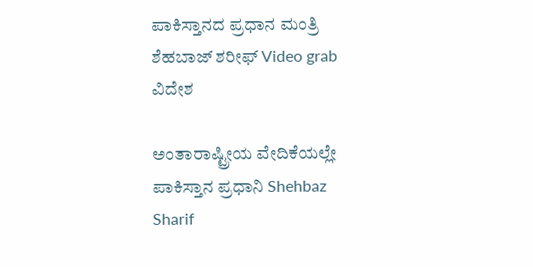ಪಾಕಿಸ್ತಾನದ ಪ್ರಧಾನ ಮಂತ್ರಿ ಶೆಹಬಾಜ್ ಶರೀಫ್ Video grab
ವಿದೇಶ

ಅಂತಾರಾಷ್ಟ್ರೀಯ ವೇದಿಕೆಯಲ್ಲೇ ಪಾಕಿಸ್ತಾನ ಪ್ರಧಾನಿ Shehbaz Sharif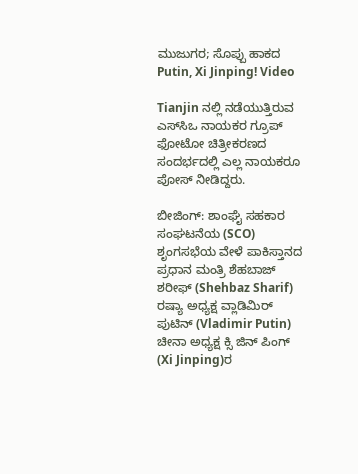ಮುಜುಗರ; ಸೊಪ್ಪು ಹಾಕದ Putin, Xi Jinping! Video

Tianjin ನಲ್ಲಿ ನಡೆಯುತ್ತಿರುವ ಎಸ್‌ಸಿಒ ನಾಯಕರ ಗ್ರೂಪ್ ಫೋಟೋ ಚಿತ್ರೀಕರಣದ ಸಂದರ್ಭದಲ್ಲಿ ಎಲ್ಲ ನಾಯಕರೂ ಪೋಸ್ ನೀಡಿದ್ದರು.

ಬೀಜಿಂಗ್: ಶಾಂಘೈ ಸಹಕಾರ ಸಂಘಟನೆಯ (SCO) ಶೃಂಗಸಭೆಯ ವೇಳೆ ಪಾಕಿಸ್ತಾನದ ಪ್ರಧಾನ ಮಂತ್ರಿ ಶೆಹಬಾಜ್ ಶರೀಫ್ (Shehbaz Sharif) ರಷ್ಯಾ ಅಧ್ಯಕ್ಷ ವ್ಲಾಡಿಮಿರ್ ಪುಟಿನ್ (Vladimir Putin) ಚೀನಾ ಅಧ್ಯಕ್ಷ ಕ್ಸಿ ಜಿನ್ ಪಿಂಗ್ (Xi Jinping)ರ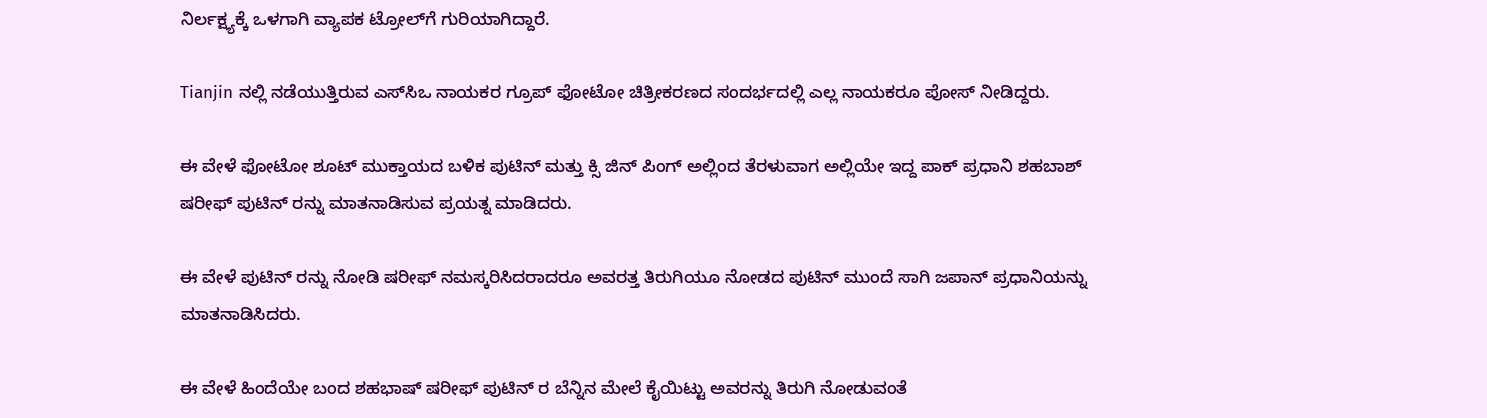ನಿರ್ಲಕ್ಷ್ಯಕ್ಕೆ ಒಳಗಾಗಿ ವ್ಯಾಪಕ ಟ್ರೋಲ್‌ಗೆ ಗುರಿಯಾಗಿದ್ದಾರೆ.

Tianjin ನಲ್ಲಿ ನಡೆಯುತ್ತಿರುವ ಎಸ್‌ಸಿಒ ನಾಯಕರ ಗ್ರೂಪ್ ಫೋಟೋ ಚಿತ್ರೀಕರಣದ ಸಂದರ್ಭದಲ್ಲಿ ಎಲ್ಲ ನಾಯಕರೂ ಪೋಸ್ ನೀಡಿದ್ದರು.

ಈ ವೇಳೆ ಫೋಟೋ ಶೂಟ್ ಮುಕ್ತಾಯದ ಬಳಿಕ ಪುಟಿನ್ ಮತ್ತು ಕ್ಸಿ ಜಿನ್ ಪಿಂಗ್ ಅಲ್ಲಿಂದ ತೆರಳುವಾಗ ಅಲ್ಲಿಯೇ ಇದ್ದ ಪಾಕ್ ಪ್ರಧಾನಿ ಶಹಬಾಶ್ ಷರೀಫ್ ಪುಟಿನ್ ರನ್ನು ಮಾತನಾಡಿಸುವ ಪ್ರಯತ್ನ ಮಾಡಿದರು.

ಈ ವೇಳೆ ಪುಟಿನ್ ರನ್ನು ನೋಡಿ ಷರೀಫ್ ನಮಸ್ಕರಿಸಿದರಾದರೂ ಅವರತ್ತ ತಿರುಗಿಯೂ ನೋಡದ ಪುಟಿನ್ ಮುಂದೆ ಸಾಗಿ ಜಪಾನ್ ಪ್ರಧಾನಿಯನ್ನು ಮಾತನಾಡಿಸಿದರು.

ಈ ವೇಳೆ ಹಿಂದೆಯೇ ಬಂದ ಶಹಭಾಷ್ ಷರೀಫ್ ಪುಟಿನ್ ರ ಬೆನ್ನಿನ ಮೇಲೆ ಕೈಯಿಟ್ಟು ಅವರನ್ನು ತಿರುಗಿ ನೋಡುವಂತೆ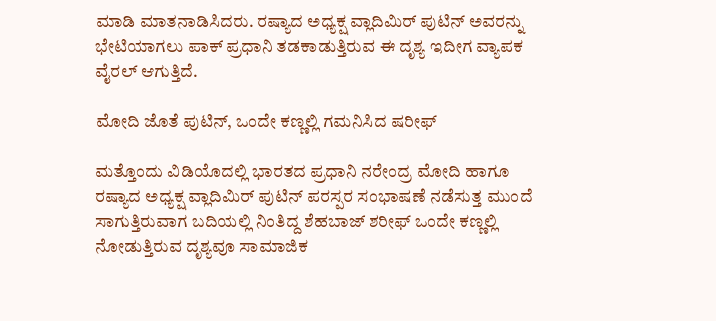ಮಾಡಿ ಮಾತನಾಡಿಸಿದರು. ರಷ್ಯಾದ ಅಧ್ಯಕ್ಷ ವ್ಲಾದಿಮಿರ್ ಪುಟಿನ್ ಅವರನ್ನು ಭೇಟಿಯಾಗಲು ಪಾಕ್ ಪ್ರಧಾನಿ ತಡಕಾಡುತ್ತಿರುವ ಈ ದೃಶ್ಯ ಇದೀಗ ವ್ಯಾಪಕ ವೈರಲ್ ಆಗುತ್ತಿದೆ.

ಮೋದಿ ಜೊತೆ ಪುಟಿನ್, ಒಂದೇ ಕಣ್ಣಲ್ಲಿ ಗಮನಿಸಿದ ಷರೀಫ್

ಮತ್ತೊಂದು ವಿಡಿಯೊದಲ್ಲಿ ಭಾರತದ ಪ್ರಧಾನಿ ನರೇಂದ್ರ ಮೋದಿ ಹಾಗೂ ರಷ್ಯಾದ ಅಧ್ಯಕ್ಷ ವ್ಲಾದಿಮಿರ್ ಪುಟಿನ್ ಪರಸ್ಪರ ಸಂಭಾಷಣೆ ನಡೆಸುತ್ತ ಮುಂದೆ ಸಾಗುತ್ತಿರುವಾಗ ಬದಿಯಲ್ಲಿ ನಿಂತಿದ್ದ ಶೆಹಬಾಜ್ ಶರೀಫ್ ಒಂದೇ ಕಣ್ಣಲ್ಲಿ ನೋಡುತ್ತಿರುವ ದೃಶ್ಯವೂ ಸಾಮಾಜಿಕ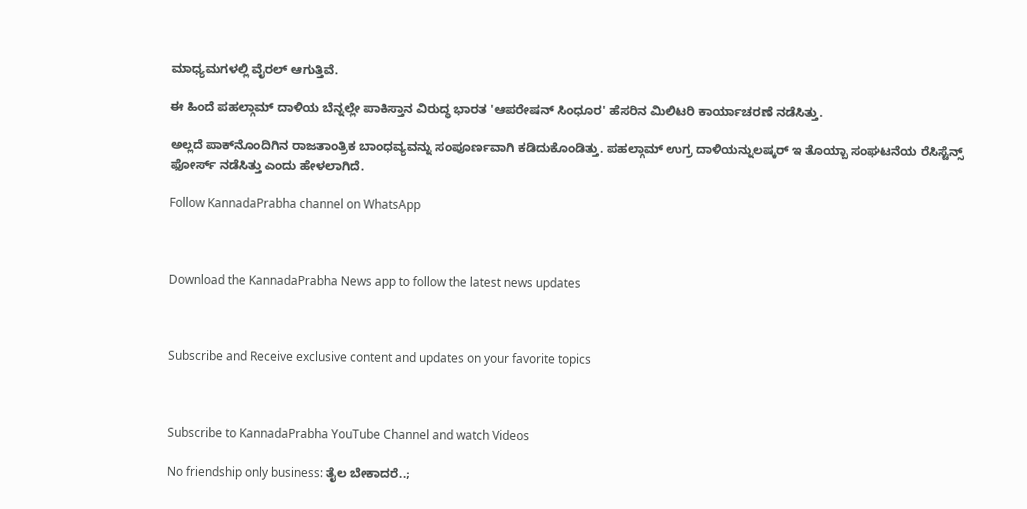ಮಾಧ್ಯಮಗಳಲ್ಲಿ ವೈರಲ್ ಆಗುತ್ತಿವೆ.

ಈ ಹಿಂದೆ ಪಹಲ್ಗಾಮ್ ದಾಳಿಯ ಬೆನ್ನಲ್ಲೇ ಪಾಕಿಸ್ತಾನ ವಿರುದ್ಧ ಭಾರತ 'ಆಪರೇಷನ್ ಸಿಂಧೂರ' ಹೆಸರಿನ ಮಿಲಿಟರಿ ಕಾರ್ಯಾಚರಣೆ ನಡೆಸಿತ್ತು.

ಅಲ್ಲದೆ ಪಾಕ್‌ನೊಂದಿಗಿನ ರಾಜತಾಂತ್ರಿಕ ಬಾಂಧವ್ಯವನ್ನು ಸಂಪೂರ್ಣವಾಗಿ ಕಡಿದುಕೊಂಡಿತ್ತು. ಪಹಲ್ಗಾಮ್ ಉಗ್ರ ದಾಳಿಯನ್ನುಲಷ್ಕರ್ ಇ ತೊಯ್ಬಾ ಸಂಘಟನೆಯ ರೆಸಿಸ್ಟೆನ್ಸ್ ಫೋರ್ಸ್ ನಡೆಸಿತ್ತು ಎಂದು ಹೇಳಲಾಗಿದೆ.

Follow KannadaPrabha channel on WhatsApp



Download the KannadaPrabha News app to follow the latest news updates



Subscribe and Receive exclusive content and updates on your favorite topics



Subscribe to KannadaPrabha YouTube Channel and watch Videos

No friendship only business: ತೈಲ ಬೇಕಾದರೆ..;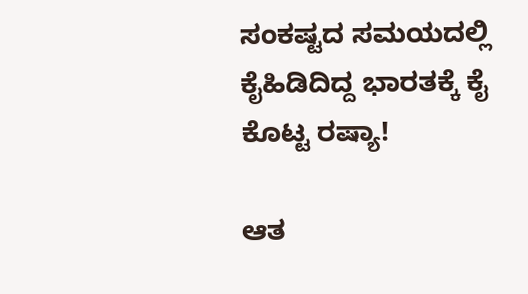ಸಂಕಷ್ಟದ ಸಮಯದಲ್ಲಿ ಕೈಹಿಡಿದಿದ್ದ ಭಾರತಕ್ಕೆ ಕೈ ಕೊಟ್ಟ ರಷ್ಯಾ!

ಆತ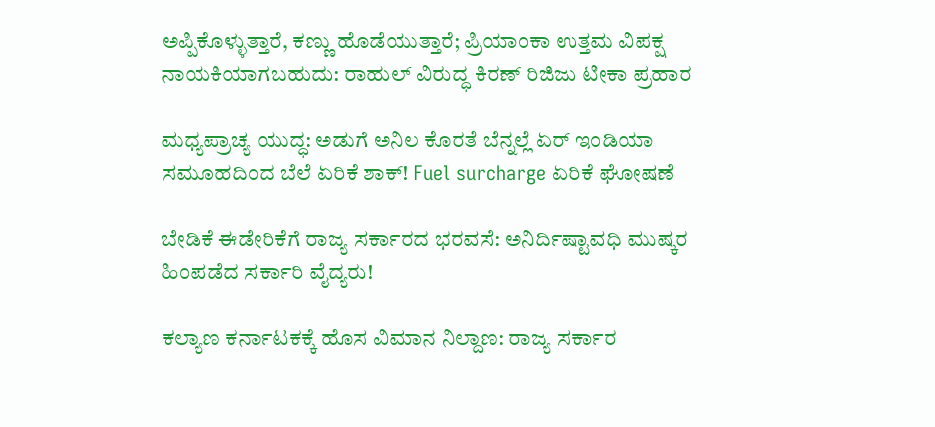ಅಪ್ಪಿಕೊಳ್ಳುತ್ತಾರೆ, ಕಣ್ಣು ಹೊಡೆಯುತ್ತಾರೆ; ಪ್ರಿಯಾಂಕಾ ಉತ್ತಮ ವಿಪಕ್ಷ ನಾಯಕಿಯಾಗಬಹುದು: ರಾಹುಲ್ ವಿರುದ್ಧ ಕಿರಣ್ ರಿಜಿಜು ಟೀಕಾ ಪ್ರಹಾರ

ಮಧ್ಯಪ್ರಾಚ್ಯ ಯುದ್ಧ: ಅಡುಗೆ ಅನಿಲ ಕೊರತೆ ಬೆನ್ನಲ್ಲೆ ಏರ್ ಇಂಡಿಯಾ ಸಮೂಹದಿಂದ ಬೆಲೆ ಏರಿಕೆ ಶಾಕ್! Fuel surcharge ಏರಿಕೆ ಘೋಷಣೆ

ಬೇಡಿಕೆ ಈಡೇರಿಕೆಗೆ ರಾಜ್ಯ ಸರ್ಕಾರದ ಭರವಸೆ: ಅನಿರ್ದಿಷ್ಟಾವಧಿ ಮುಷ್ಕರ ಹಿಂಪಡೆದ ಸರ್ಕಾರಿ ವೈದ್ಯರು!

ಕಲ್ಯಾಣ ಕರ್ನಾಟಕಕ್ಕೆ ಹೊಸ ವಿಮಾನ ನಿಲ್ದಾಣ: ರಾಜ್ಯ ಸರ್ಕಾರ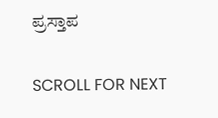ಪ್ರಸ್ತಾಪ

SCROLL FOR NEXT